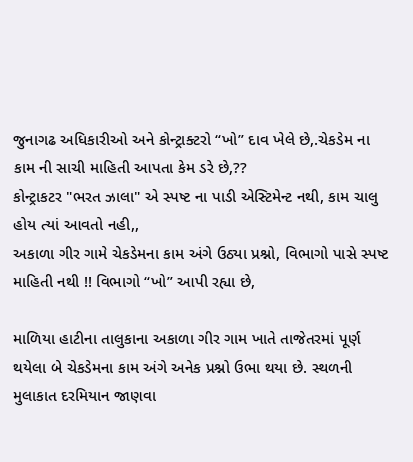જુનાગઢ અધિકારીઓ અને કોન્ટ્રાક્ટરો “ખો” દાવ ખેલે છે,.ચેકડેમ ના કામ ની સાચી માહિતી આપતા કેમ ડરે છે,??
કોન્ટ્રાકટર "ભરત ઝાલા" એ સ્પષ્ટ ના પાડી એસ્ટિમેન્ટ નથી, કામ ચાલુ હોય ત્યાં આવતો નહી,,
અકાળા ગીર ગામે ચેકડેમના કામ અંગે ઉઠ્યા પ્રશ્નો, વિભાગો પાસે સ્પષ્ટ માહિતી નથી !! વિભાગો “ખો” આપી રહ્યા છે,

માળિયા હાટીના તાલુકાના અકાળા ગીર ગામ ખાતે તાજેતરમાં પૂર્ણ થયેલા બે ચેકડેમના કામ અંગે અનેક પ્રશ્નો ઉભા થયા છે. સ્થળની મુલાકાત દરમિયાન જાણવા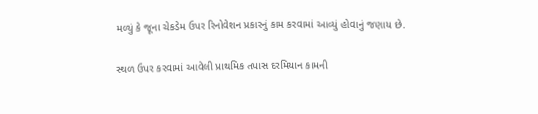મળ્યું કે જૂના ચેકડેમ ઉપર રિનોવેશન પ્રકારનું કામ કરવામાં આવ્યું હોવાનું જણાય છે.

સ્થળ ઉપર કરવામાં આવેલી પ્રાથમિક તપાસ દરમિયાન કામની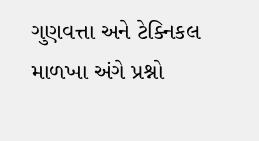ગુણવત્તા અને ટેક્નિકલ માળખા અંગે પ્રશ્નો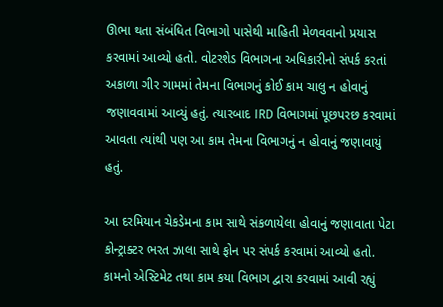ઊભા થતા સંબંધિત વિભાગો પાસેથી માહિતી મેળવવાનો પ્રયાસ કરવામાં આવ્યો હતો. વોટરશેડ વિભાગના અધિકારીનો સંપર્ક કરતાં અકાળા ગીર ગામમાં તેમના વિભાગનું કોઈ કામ ચાલુ ન હોવાનું જણાવવામાં આવ્યું હતું. ત્યારબાદ IRD વિભાગમાં પૂછપરછ કરવામાં આવતા ત્યાંથી પણ આ કામ તેમના વિભાગનું ન હોવાનું જણાવાયું હતું.

આ દરમિયાન ચેકડેમના કામ સાથે સંકળાયેલા હોવાનું જણાવાતા પેટા કોન્ટ્રાક્ટર ભરત ઝાલા સાથે ફોન પર સંપર્ક કરવામાં આવ્યો હતો. કામનો એસ્ટિમેટ તથા કામ કયા વિભાગ દ્વારા કરવામાં આવી રહ્યું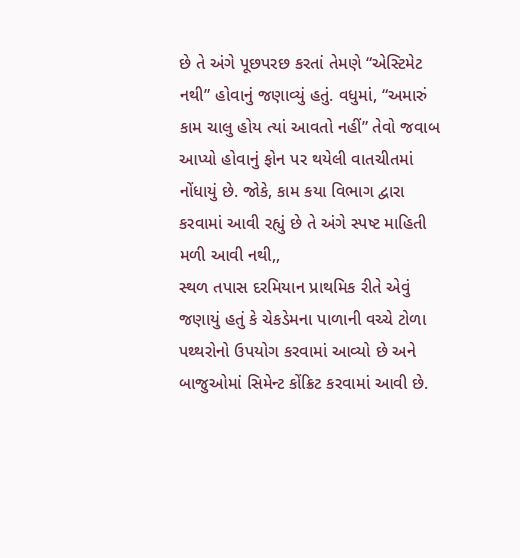છે તે અંગે પૂછપરછ કરતાં તેમણે “એસ્ટિમેટ નથી” હોવાનું જણાવ્યું હતું. વધુમાં, “અમારું કામ ચાલુ હોય ત્યાં આવતો નહીં” તેવો જવાબ આપ્યો હોવાનું ફોન પર થયેલી વાતચીતમાં નોંધાયું છે. જોકે, કામ કયા વિભાગ દ્વારા કરવામાં આવી રહ્યું છે તે અંગે સ્પષ્ટ માહિતી મળી આવી નથી,,
સ્થળ તપાસ દરમિયાન પ્રાથમિક રીતે એવું જણાયું હતું કે ચેકડેમના પાળાની વચ્ચે ટોળા પથ્થરોનો ઉપયોગ કરવામાં આવ્યો છે અને બાજુઓમાં સિમેન્ટ કોંક્રિટ કરવામાં આવી છે.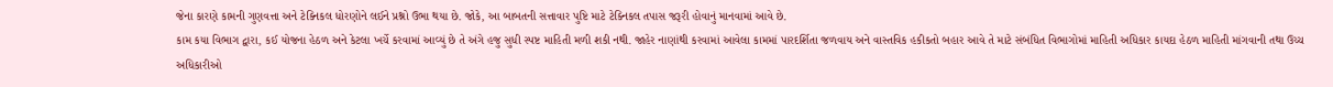જેના કારણે કામની ગુણવત્તા અને ટેક્નિકલ ધોરણોને લઈને પ્રશ્નો ઉભા થયા છે. જોકે, આ બાબતની સત્તાવાર પુષ્ટિ માટે ટેક્નિકલ તપાસ જરૂરી હોવાનું માનવામાં આવે છે.
કામ કયા વિભાગ દ્વારા, કઈ યોજના હેઠળ અને કેટલા ખર્ચે કરવામાં આવ્યું છે તે અંગે હજુ સુધી સ્પષ્ટ માહિતી મળી શકી નથી. જાહેર નાણાંથી કરવામાં આવેલા કામમાં પારદર્શિતા જળવાય અને વાસ્તવિક હકીકતો બહાર આવે તે માટે સંબંધિત વિભાગોમાં માહિતી અધિકાર કાયદા હેઠળ માહિતી માંગવાની તથા ઉચ્ચ અધિકારીઓ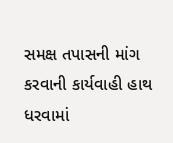સમક્ષ તપાસની માંગ કરવાની કાર્યવાહી હાથ ધરવામાં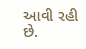આવી રહી છે.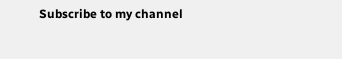Subscribe to my channel